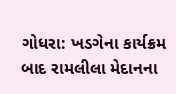ગોધરા: ખડગેના કાર્યક્રમ બાદ રામલીલા મેદાનના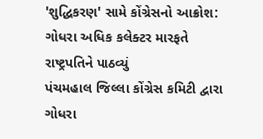'શુદ્ધિકરણ' સામે કોંગ્રેસનો આક્રોશ: ગોધરા અધિક કલેક્ટર મારફતે રાષ્ટ્રપતિને પાઠવ્યું
પંચમહાલ જિલ્લા કોંગ્રેસ કમિટી દ્વારા ગોધરા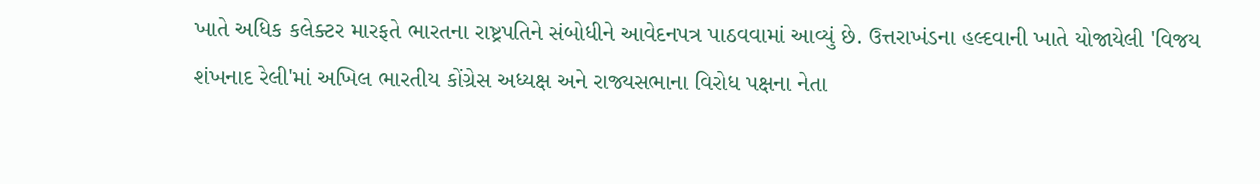ખાતે અધિક કલેક્ટર મારફતે ભારતના રાષ્ટ્રપતિને સંબોધીને આવેદનપત્ર પાઠવવામાં આવ્યું છે. ઉત્તરાખંડના હલ્દવાની ખાતે યોજાયેલી 'વિજય શંખનાદ રેલી'માં અખિલ ભારતીય કોંગ્રેસ અધ્યક્ષ અને રાજ્યસભાના વિરોધ પક્ષના નેતા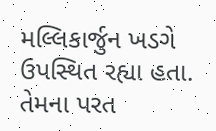મલ્લિકાર્જુન ખડગે ઉપસ્થિત રહ્યા હતા. તેમના પરત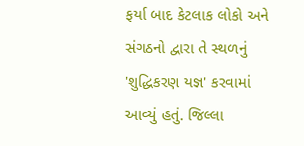ફર્યા બાદ કેટલાક લોકો અને સંગઠનો દ્વારા તે સ્થળનું 'શુદ્ધિકરણ યજ્ઞ' કરવામાં આવ્યું હતું. જિલ્લા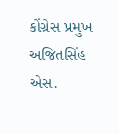કોંગ્રેસ પ્રમુખ અજિતસિંહ એસ.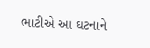ભાટીએ આ ઘટનાને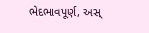ભેદભાવપૂર્ણ, અસ્